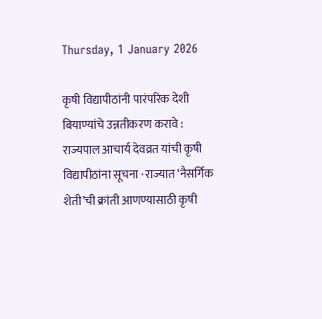Thursday, 1 January 2026

कृषी विद्यापीठांनी पारंपरिक देशी बियाण्यांचे उन्नतीकरण करावे : राज्यपाल आचार्य देवव्रत यांची कृषी विद्यापीठांना सूचना · राज्यात ‘नैसर्गिक शेती’ची क्रांती आणण्यासाठी कृषी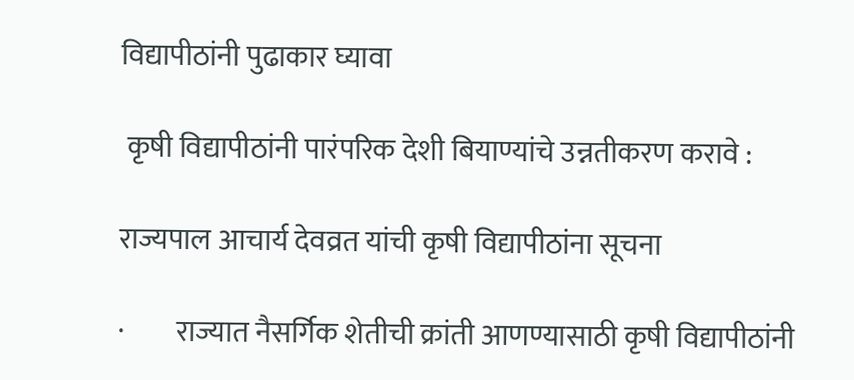विद्यापीठांनी पुढाकार घ्यावा

 कृषी विद्यापीठांनी पारंपरिक देशी बियाण्यांचे उन्नतीकरण करावे :

राज्यपाल आचार्य देवव्रत यांची कृषी विद्यापीठांना सूचना

·         राज्यात नैसर्गिक शेतीची क्रांती आणण्यासाठी कृषी विद्यापीठांनी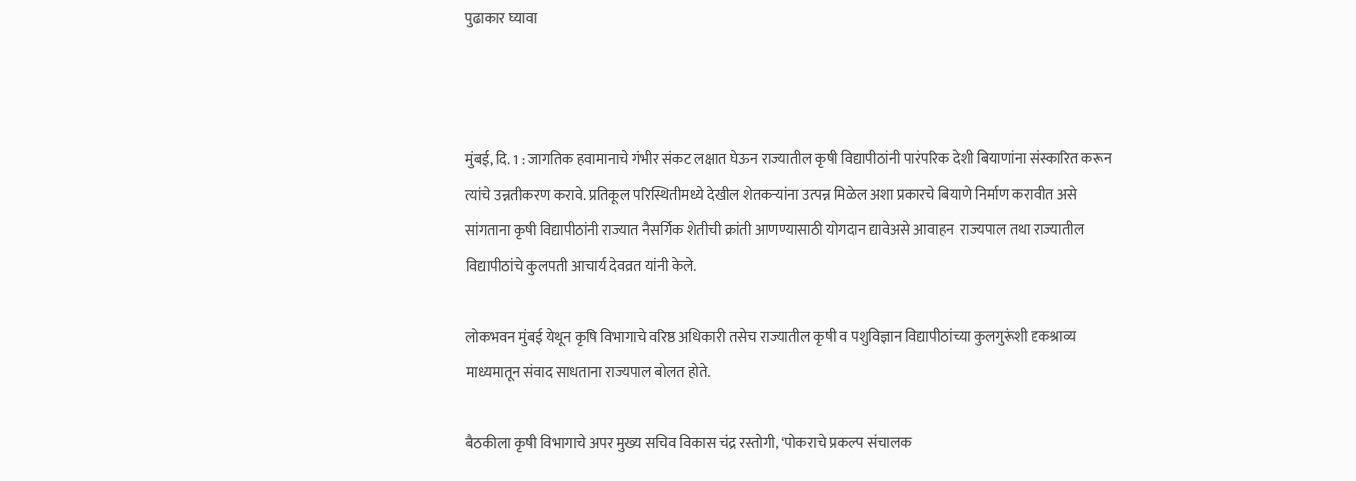पुढाकार घ्यावा



मुंबई, दि. 1 : जागतिक हवामानाचे गंभीर संकट लक्षात घेऊन राज्यातील कृषी विद्यापीठांनी पारंपरिक देशी बियाणांना संस्कारित करून त्यांचे उन्नतीकरण करावे. प्रतिकूल परिस्थितीमध्ये देखील शेतकऱ्यांना उत्पन्न मिळेल अशा प्रकारचे बियाणे निर्माण करावीत असे सांगताना कृषी विद्यापीठांनी राज्यात नैसर्गिक शेतीची क्रांती आणण्यासाठी योगदान द्यावेअसे आवाहन  राज्यपाल तथा राज्यातील विद्यापीठांचे कुलपती आचार्य देवव्रत यांनी केले.

लोकभवन मुंबई येथून कृषि विभागाचे वरिष्ठ अधिकारी तसेच राज्यातील कृषी व पशुविज्ञान विद्यापीठांच्या कुलगुरूंशी दृकश्राव्य माध्यमातून संवाद साधताना राज्यपाल बोलत होते.

बैठकीला कृषी विभागाचे अपर मुख्य सचिव विकास चंद्र रस्तोगी, ‘पोकराचे प्रकल्प संचालक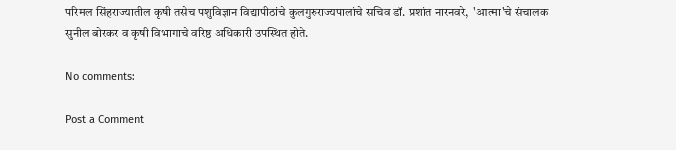परिमल सिंहराज्यातील कृषी तसेच पशुविज्ञान विद्यापीठांचे कुलगुरुराज्यपालांचे सचिव डॉ. प्रशांत नारनवरे,  'आत्मा'चे संचालक सुनील बोरकर व कृषी विभागाचे वरिष्ठ अधिकारी उपस्थित होते.

No comments:

Post a Comment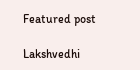Featured post

Lakshvedhi